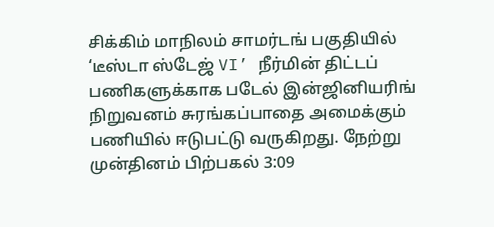சிக்கிம் மாநிலம் சாமர்டங் பகுதியில் ‘டீஸ்டா ஸ்டேஜ் VI’ நீர்மின் திட்டப் பணிகளுக்காக படேல் இன்ஜினியரிங் நிறுவனம் சுரங்கப்பாதை அமைக்கும் பணியில் ஈடுபட்டு வருகிறது. நேற்று முன்தினம் பிற்பகல் 3:09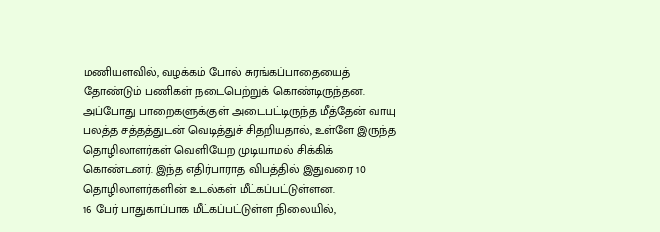மணியளவில், வழக்கம் போல் சுரங்கப்பாதையைத் தோண்டும் பணிகள் நடைபெற்றுக் கொண்டிருந்தன.
அப்போது பாறைகளுக்குள் அடைபட்டிருந்த மீத்தேன் வாயு பலத்த சத்தத்துடன் வெடித்துச் சிதறியதால், உள்ளே இருந்த தொழிலாளர்கள் வெளியேற முடியாமல் சிக்கிக் கொண்டனர். இந்த எதிர்பாராத விபத்தில் இதுவரை 10 தொழிலாளர்களின் உடல்கள் மீட்கப்பட்டுள்ளன.
16 பேர் பாதுகாப்பாக மீட்கப்பட்டுள்ள நிலையில்,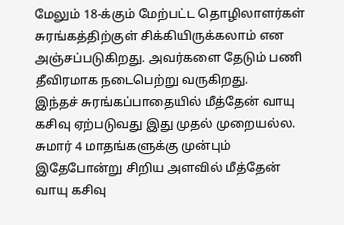மேலும் 18-க்கும் மேற்பட்ட தொழிலாளர்கள் சுரங்கத்திற்குள் சிக்கியிருக்கலாம் என அஞ்சப்படுகிறது. அவர்களை தேடும் பணி தீவிரமாக நடைபெற்று வருகிறது.
இந்தச் சுரங்கப்பாதையில் மீத்தேன் வாயு கசிவு ஏற்படுவது இது முதல் முறையல்ல. சுமார் 4 மாதங்களுக்கு முன்பும் இதேபோன்று சிறிய அளவில் மீத்தேன் வாயு கசிவு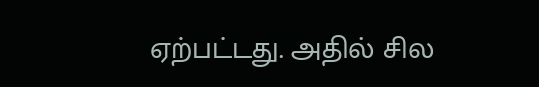ஏற்பட்டது. அதில் சில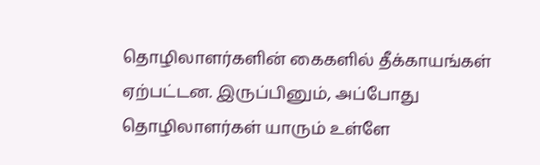தொழிலாளர்களின் கைகளில் தீக்காயங்கள் ஏற்பட்டன. இருப்பினும், அப்போது தொழிலாளர்கள் யாரும் உள்ளே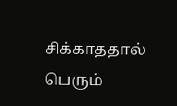சிக்காததால் பெரும்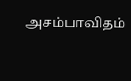அசம்பாவிதம்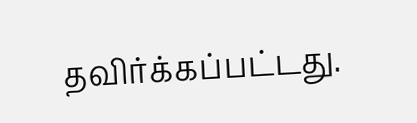தவிர்க்கப்பட்டது.